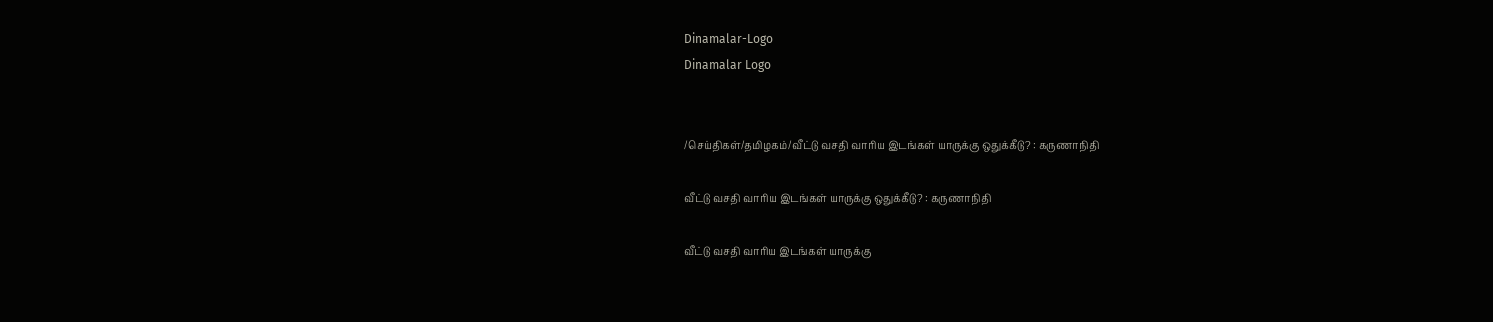Dinamalar-Logo
Dinamalar Logo


/செய்திகள்/தமிழகம்/வீட்டு வசதி வாரிய இடங்கள் யாருக்கு ஒதுக்கீடு? : கருணாநிதி

வீட்டு வசதி வாரிய இடங்கள் யாருக்கு ஒதுக்கீடு? : கருணாநிதி

வீட்டு வசதி வாரிய இடங்கள் யாருக்கு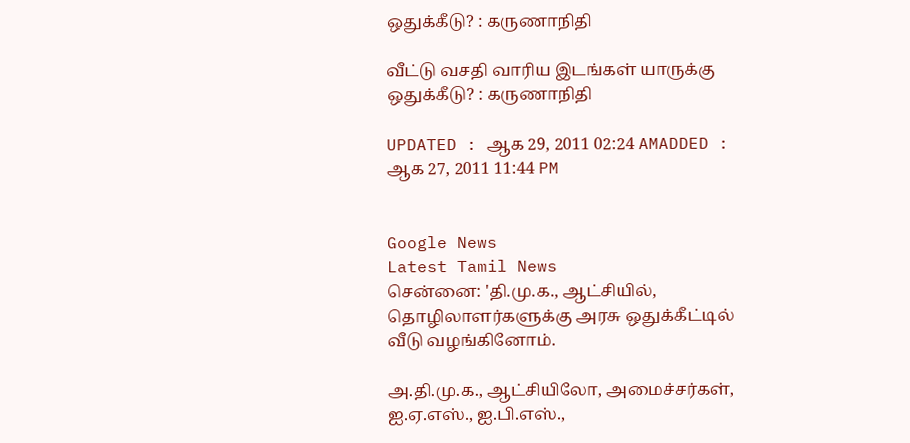ஒதுக்கீடு? : கருணாநிதி

வீட்டு வசதி வாரிய இடங்கள் யாருக்கு ஒதுக்கீடு? : கருணாநிதி

UPDATED : ஆக 29, 2011 02:24 AMADDED : ஆக 27, 2011 11:44 PM


Google News
Latest Tamil News
சென்னை: 'தி.மு.க., ஆட்சியில், தொழிலாளர்களுக்கு அரசு ஒதுக்கீட்டில் வீடு வழங்கினோம்.

அ.தி.மு.க., ஆட்சியிலோ, அமைச்சர்கள், ஐ.ஏ.எஸ்., ஐ.பி.எஸ்.,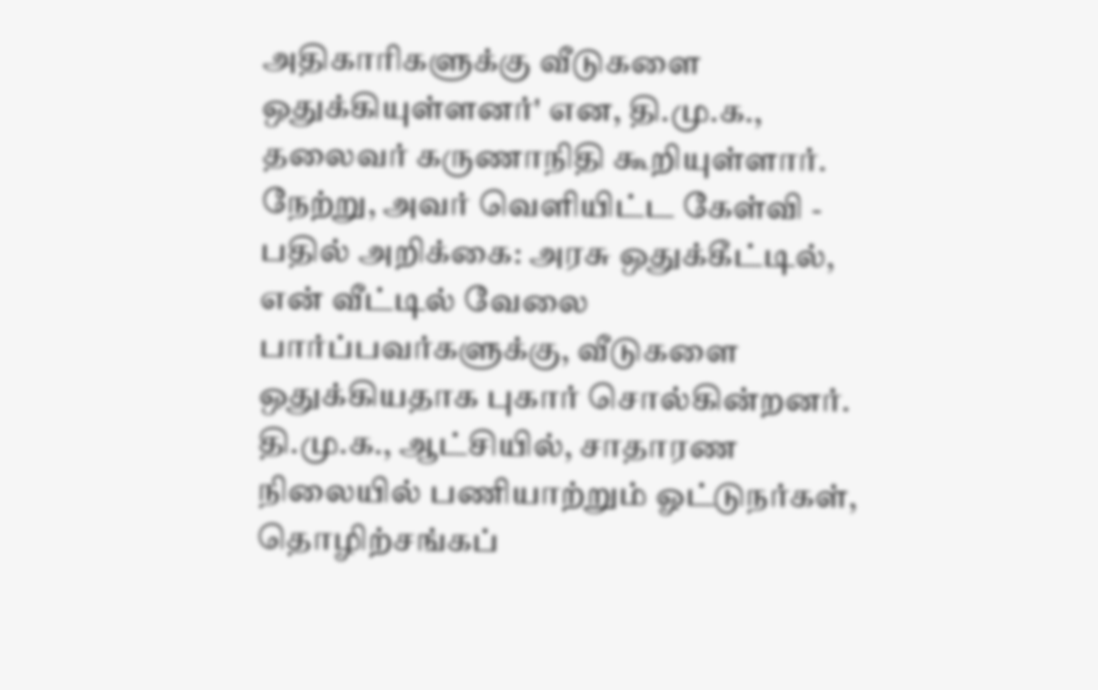அதிகாரிகளுக்கு வீடுகளை ஒதுக்கியுள்ளனர்' என, தி.மு.க., தலைவர் கருணாநிதி கூறியுள்ளார். நேற்று, அவர் வெளியிட்ட கேள்வி - பதில் அறிக்கை: அரசு ஒதுக்கீட்டில், என் வீட்டில் வேலை பார்ப்பவர்களுக்கு, வீடுகளை ஒதுக்கியதாக புகார் சொல்கின்றனர். தி.மு.க., ஆட்சியில், சாதாரண நிலையில் பணியாற்றும் ஓட்டுநர்கள், தொழிற்சங்கப்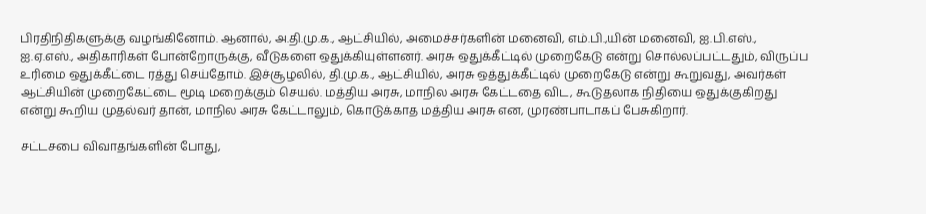பிரதிநிதிகளுக்கு வழங்கினோம். ஆனால், அ.தி.மு.க., ஆட்சியில், அமைச்சர்களின் மனைவி, எம்.பி.,யின் மனைவி, ஐ.பி.எஸ்., ஐ.ஏ.எஸ்., அதிகாரிகள் போன்றோருக்கு, வீடுகளை ஒதுக்கியுள்ளனர். அரசு ஒதுக்கீட்டில் முறைகேடு என்று சொல்லப்பட்டதும், விருப்ப உரிமை ஒதுக்கீட்டை ரத்து செய்தோம். இச்சூழலில், தி.மு.க., ஆட்சியில், அரசு ஒத்துக்கீட்டில் முறைகேடு என்று கூறுவது, அவர்கள் ஆட்சியின் முறைகேட்டை மூடி மறைக்கும் செயல். மத்திய அரசு, மாநில அரசு கேட்டதை விட, கூடுதலாக நிதியை ஒதுக்குகிறது என்று கூறிய முதல்வர் தான், மாநில அரசு கேட்டாலும், கொடுக்காத மத்திய அரசு என, முரண்பாடாகப் பேசுகிறார்.

சட்டசபை விவாதங்களின் போது,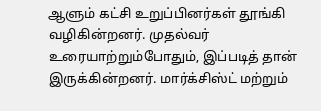ஆளும் கட்சி உறுப்பினர்கள் தூங்கி வழிகின்றனர். முதல்வர் உரையாற்றும்போதும், இப்படித் தான் இருக்கின்றனர். மார்க்சிஸ்ட் மற்றும்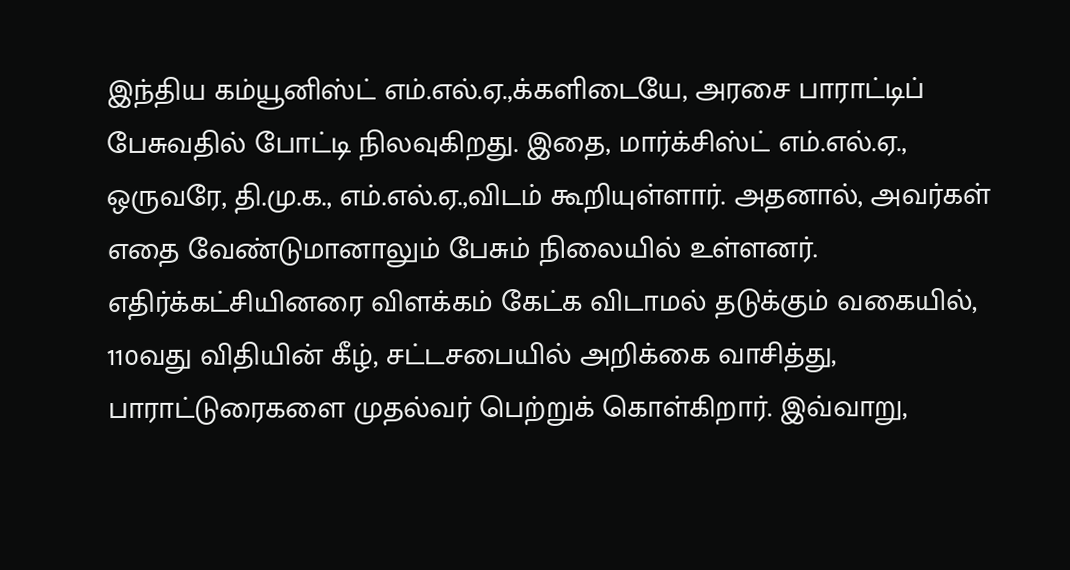இந்திய கம்யூனிஸ்ட் எம்.எல்.ஏ.,க்களிடையே, அரசை பாராட்டிப் பேசுவதில் போட்டி நிலவுகிறது. இதை, மார்க்சிஸ்ட் எம்.எல்.ஏ., ஒருவரே, தி.மு.க., எம்.எல்.ஏ.,விடம் கூறியுள்ளார். அதனால், அவர்கள் எதை வேண்டுமானாலும் பேசும் நிலையில் உள்ளனர். எதிர்க்கட்சியினரை விளக்கம் கேட்க விடாமல் தடுக்கும் வகையில், 110வது விதியின் கீழ், சட்டசபையில் அறிக்கை வாசித்து, பாராட்டுரைகளை முதல்வர் பெற்றுக் கொள்கிறார். இவ்வாறு,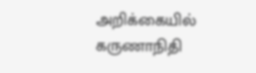அறிக்கையில் கருணாநிதி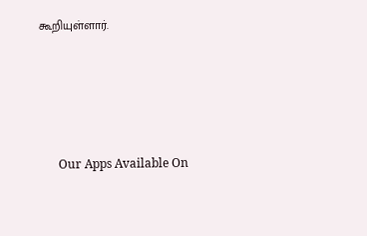கூறியுள்ளார்.





      Our Apps Available On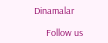Dinamalar

      Follow us